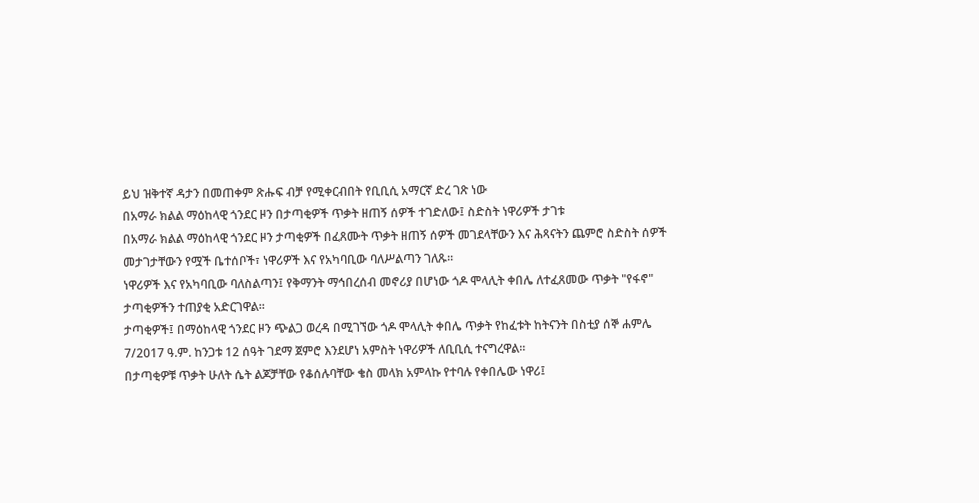ይህ ዝቅተኛ ዳታን በመጠቀም ጽሑፍ ብቻ የሚቀርብበት የቢቢሲ አማርኛ ድረ ገጽ ነው
በአማራ ክልል ማዕከላዊ ጎንደር ዞን በታጣቂዎች ጥቃት ዘጠኝ ሰዎች ተገድለው፤ ስድስት ነዋሪዎች ታገቱ
በአማራ ክልል ማዕከላዊ ጎንደር ዞን ታጣቂዎች በፈጸሙት ጥቃት ዘጠኝ ሰዎች መገደላቸውን እና ሕጻናትን ጨምሮ ስድስት ሰዎች መታገታቸውን የሟች ቤተሰቦች፣ ነዋሪዎች እና የአካባቢው ባለሥልጣን ገለጹ።
ነዋሪዎች እና የአካባቢው ባለስልጣን፤ የቅማንት ማኅበረሰብ መኖሪያ በሆነው ጎዶ ሞላሊት ቀበሌ ለተፈጸመው ጥቃት "የፋኖ" ታጣቂዎችን ተጠያቂ አድርገዋል።
ታጣቂዎች፤ በማዕከላዊ ጎንደር ዞን ጭልጋ ወረዳ በሚገኘው ጎዶ ሞላሊት ቀበሌ ጥቃት የከፈቱት ከትናንት በስቲያ ሰኞ ሐምሌ 7/2017 ዓ.ም. ከንጋቱ 12 ሰዓት ገደማ ጀምሮ እንደሆነ አምስት ነዋሪዎች ለቢቢሲ ተናግረዋል።
በታጣቂዎቹ ጥቃት ሁለት ሴት ልጆቻቸው የቆሰሉባቸው ቄስ መላክ አምላኩ የተባሉ የቀበሌው ነዋሪ፤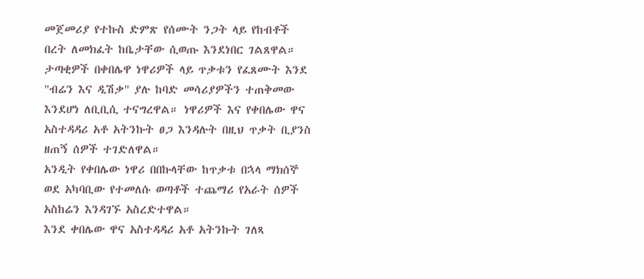መጀመሪያ የተኩስ ድምጽ የሰሙት ንጋት ላይ የከብቶች በረት ለመክፈት ከቤታቸው ሲወጡ እንደነበር ገልጸዋል።
ታጣቂዎች በቀበሌዋ ነዋሪዎች ላይ ጥቃቱን የፈጸሙት እንደ "ብሬን እና ዲሽቃ" ያሉ ከባድ መሳሪያዎችን ተጠቅመው እንደሆነ ለቢቢሲ ተናግረዋል። ነዋሪዎች እና የቀበሌው ዋና አስተዳዳሪ አቶ አትንኩት ፀጋ እንዳሉት በዚህ ጥቃት ቢያንስ ዘጠኝ ሰዎች ተገድለዋል።
አንዲት የቀበሌው ነዋሪ በበኩላቸው ከጥቃቱ በኋላ ማክሰኞ ወደ አካባቢው የተመለሱ ወጣቶች ተጨማሪ የአራት ሰዎች አስከሬን እንዳገኙ አስረድተዋል።
እንደ ቀበሌው ዋና አስተዳዳሪ አቶ አትንኩት ገለጻ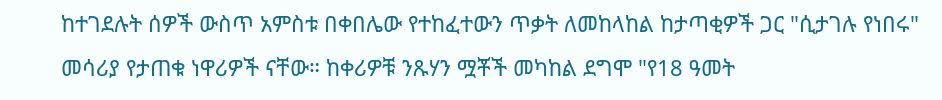ከተገደሉት ሰዎች ውስጥ አምስቱ በቀበሌው የተከፈተውን ጥቃት ለመከላከል ከታጣቂዎች ጋር "ሲታገሉ የነበሩ" መሳሪያ የታጠቁ ነዋሪዎች ናቸው። ከቀሪዎቹ ንጹሃን ሟቾች መካከል ደግሞ "የ18 ዓመት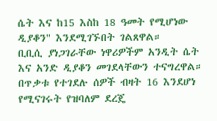ሴት እና ከ15 እስከ 18 ዓመት የሚሆነው ዲያቆን" እንደሚገኙበት ገልጸዋል።
ቢቢሲ ያነጋገራቸው ነዋሪዎችም አንዲት ሴት እና አንድ ዲያቆን መገደላቸውን ተናግረዋል። በጥቃቱ የተገደሉ ሰዎች ብዛት 16 እንደሆነ የሚናገሩት የዝባለም ደረጄ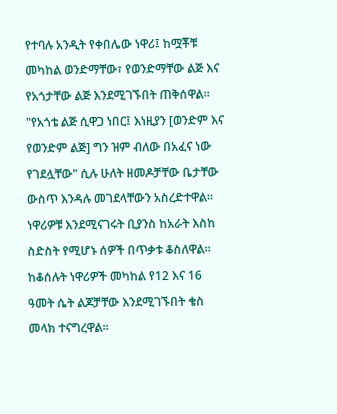የተባሉ አንዲት የቀበሌው ነዋሪ፤ ከሟቾቹ መካከል ወንድማቸው፣ የወንድማቸው ልጅ እና የአጎታቸው ልጅ እንደሚገኙበት ጠቅሰዋል።
"የአጎቴ ልጅ ሲዋጋ ነበር፤ እነዚያን [ወንድም እና የወንድም ልጅ] ግን ዝም ብለው በአፈና ነው የገደሏቸው" ሲሉ ሁለት ዘመዶቻቸው ቤታቸው ውስጥ እንዳሉ መገደላቸውን አስረድተዋል።
ነዋሪዎቹ እንደሚናገሩት ቢያንስ ከአራት እስከ ስድስት የሚሆኑ ሰዎች በጥቃቱ ቆስለዋል። ከቆሰሉት ነዋሪዎች መካከል የ12 እና 16 ዓመት ሴት ልጆቻቸው እንደሚገኙበት ቄስ መላክ ተናግረዋል።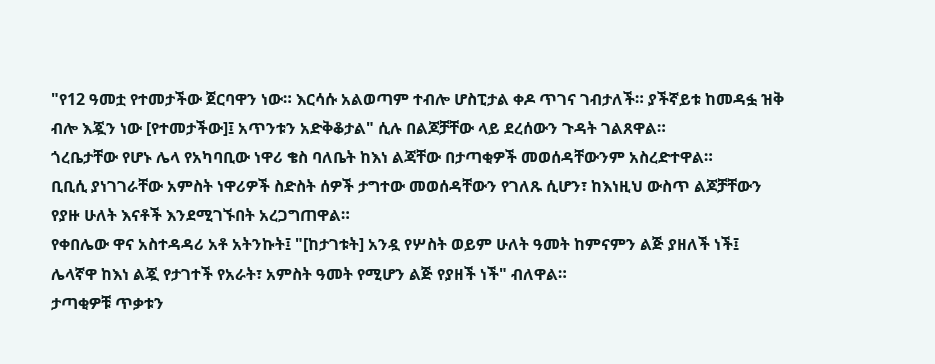"የ12 ዓመቷ የተመታችው ጀርባዋን ነው። እርሳሱ አልወጣም ተብሎ ሆስፒታል ቀዶ ጥገና ገብታለች። ያችኛይቱ ከመዳፏ ዝቅ ብሎ እጇን ነው [የተመታችው]፤ አጥንቱን አድቅቆታል" ሲሉ በልጆቻቸው ላይ ደረሰውን ጉዳት ገልጸዋል።
ጎረቤታቸው የሆኑ ሌላ የአካባቢው ነዋሪ ቄስ ባለቤት ከእነ ልጃቸው በታጣቂዎች መወሰዳቸውንም አስረድተዋል።
ቢቢሲ ያነገገራቸው አምስት ነዋሪዎች ስድስት ሰዎች ታግተው መወሰዳቸውን የገለጹ ሲሆን፣ ከእነዚህ ውስጥ ልጆቻቸውን የያዙ ሁለት እናቶች እንደሚገኙበት አረጋግጠዋል።
የቀበሌው ዋና አስተዳዳሪ አቶ አትንኩት፤ "[ከታገቱት] አንዷ የሦስት ወይም ሁለት ዓመት ከምናምን ልጅ ያዘለች ነች፤ ሌላኛዋ ከእነ ልጇ የታገተች የአራት፣ አምስት ዓመት የሚሆን ልጅ የያዘች ነች" ብለዋል።
ታጣቂዎቹ ጥቃቱን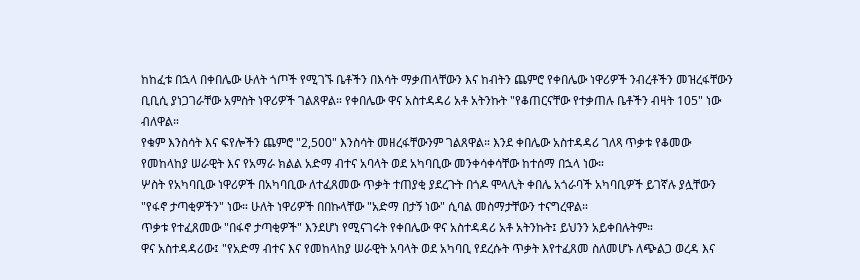ከከፈቱ በኋላ በቀበሌው ሁለት ጎጦች የሚገኙ ቤቶችን በእሳት ማቃጠላቸውን እና ከብትን ጨምሮ የቀበሌው ነዋሪዎች ንብረቶችን መዝረፋቸውን ቢቢሲ ያነጋገራቸው አምስት ነዋሪዎች ገልጸዋል። የቀበሌው ዋና አስተዳዳሪ አቶ አትንኩት "የቆጠርናቸው የተቃጠሉ ቤቶችን ብዛት 105" ነው ብለዋል።
የቁም እንስሳት እና ፍየሎችን ጨምሮ "2,500" እንስሳት መዘረፋቸውንም ገልጸዋል። እንደ ቀበሌው አስተዳዳሪ ገለጻ ጥቃቱ የቆመው የመከላከያ ሠራዊት እና የአማራ ክልል አድማ ብተና አባላት ወደ አካባቢው መንቀሳቀሳቸው ከተሰማ በኋላ ነው።
ሦስት የአካባቢው ነዋሪዎች በአካባቢው ለተፈጸመው ጥቃት ተጠያቂ ያደረጉት በጎዶ ሞላሊት ቀበሌ አጎራባች አካባቢዎች ይገኛሉ ያሏቸውን "የፋኖ ታጣቂዎችን" ነው። ሁለት ነዋሪዎች በበኩላቸው "አድማ በታኝ ነው" ሲባል መስማታቸውን ተናግረዋል።
ጥቃቱ የተፈጸመው "በፋኖ ታጣቂዎች" እንደሆነ የሚናገሩት የቀበሌው ዋና አስተዳዳሪ አቶ አትንኩት፤ ይህንን አይቀበሉትም።
ዋና አስተዳዳሪው፤ "የአድማ ብተና እና የመከላከያ ሠራዊት አባላት ወደ አካባቢ የደረሱት ጥቃት እየተፈጸመ ስለመሆኑ ለጭልጋ ወረዳ እና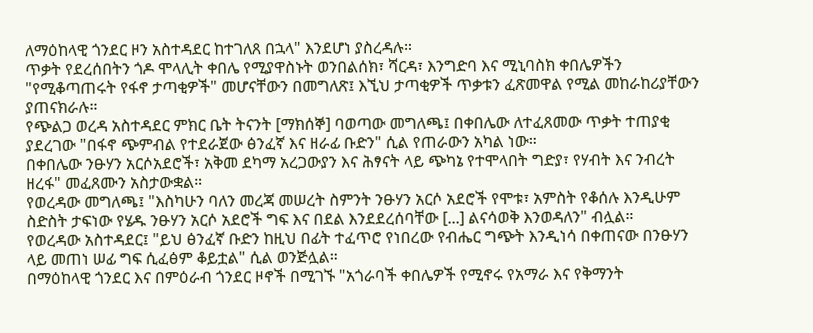ለማዕከላዊ ጎንደር ዞን አስተዳደር ከተገለጸ በኋላ" እንደሆነ ያስረዳሉ።
ጥቃት የደረሰበትን ጎዶ ሞላሊት ቀበሌ የሚያዋስኑት ወንበልሰክ፣ ሻርዳ፣ እንግድባ እና ሚኒባስክ ቀበሌዎችን "የሚቆጣጠሩት የፋኖ ታጣቂዎች" መሆናቸውን በመግለጽ፤ እኚህ ታጣቂዎች ጥቃቱን ፈጽመዋል የሚል መከራከሪያቸውን ያጠናክራሉ።
የጭልጋ ወረዳ አስተዳደር ምክር ቤት ትናንት [ማክሰኞ] ባወጣው መግለጫ፤ በቀበሌው ለተፈጸመው ጥቃት ተጠያቂ ያደረገው "በፋኖ ጭምብል የተደራጀው ፅንፈኛ እና ዘራፊ ቡድን" ሲል የጠራውን አካል ነው።
በቀበሌው ንፁሃን አርሶአደሮች፣ አቅመ ደካማ አረጋውያን እና ሕፃናት ላይ ጭካኔ የተሞላበት ግድያ፣ የሃብት እና ንብረት ዘረፋ" መፈጸሙን አስታውቋል።
የወረዳው መግለጫ፤ "እስካሁን ባለን መረጃ መሠረት ስምንት ንፁሃን አርሶ አደሮች የሞቱ፣ አምስት የቆሰሉ እንዲሁም ስድስት ታፍነው የሄዱ ንፁሃን አርሶ አደሮች ግፍ እና በደል እንደደረሰባቸው [...] ልናሳወቅ እንወዳለን" ብሏል።
የወረዳው አስተዳደር፤ "ይህ ፅንፈኛ ቡድን ከዚህ በፊት ተፈጥሮ የነበረው የብሔር ግጭት እንዲነሳ በቀጠናው በንፁሃን ላይ መጠነ ሠፊ ግፍ ሲፈፅም ቆይቷል" ሲል ወንጅሏል።
በማዕከላዊ ጎንደር እና በምዕራብ ጎንደር ዞኖች በሚገኙ "አጎራባች ቀበሌዎች የሚኖሩ የአማራ እና የቅማንት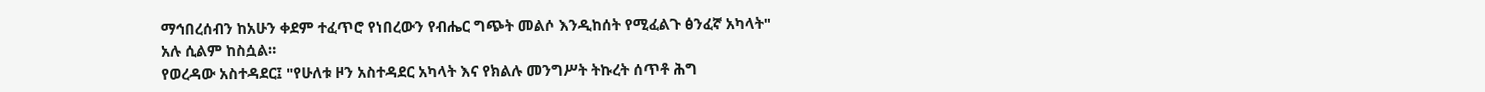ማኅበረሰብን ከአሁን ቀደም ተፈጥሮ የነበረውን የብሔር ግጭት መልሶ እንዲከሰት የሚፈልጉ ፅንፈኛ አካላት" አሉ ሲልም ከስሷል።
የወረዳው አስተዳደር፤ "የሁለቱ ዞን አስተዳደር አካላት እና የክልሉ መንግሥት ትኩረት ሰጥቶ ሕግ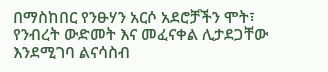በማስከበር የንፁሃን አርሶ አደሮቻችን ሞት፣ የንብረት ውድመት እና መፈናቀል ሊታደጋቸው እንደሚገባ ልናሳስብ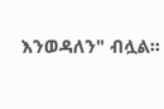እንወዳለን" ብሏል።